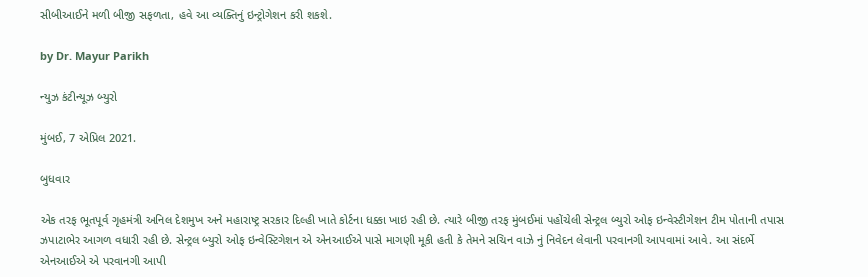સીબીઆઈને મળી બીજી સફળતા, હવે આ વ્યક્તિનું ઇન્ટ્રોગેશન કરી શકશે.

by Dr. Mayur Parikh

ન્યુઝ કંટીન્યૂઝ બ્યુરો

મુંબઈ, 7 એપ્રિલ 2021.

બુધવાર

એક તરફ ભૂતપૂર્વ ગૃહમંત્રી અનિલ દેશમુખ અને મહારાષ્ટ્ર સરકાર દિલ્હી ખાતે કોર્ટના ધક્કા ખાઇ રહી છે. ત્યારે બીજી તરફ મુંબઈમાં પહોંચેલી સેન્ટ્રલ બ્યુરો ઓફ ઇન્વેસ્ટીગેશન ટીમ પોતાની તપાસ ઝપાટાભેર આગળ વધારી રહી છે. સેન્ટ્રલ બ્યુરો ઓફ ઇન્વેસ્ટિગેશન એ એનઆઈએ પાસે માગણી મૂકી હતી કે તેમને સચિન વાઝે નું નિવેદન લેવાની પરવાનગી આપવામાં આવે. આ સંદર્ભે એનઆઈએ એ પરવાનગી આપી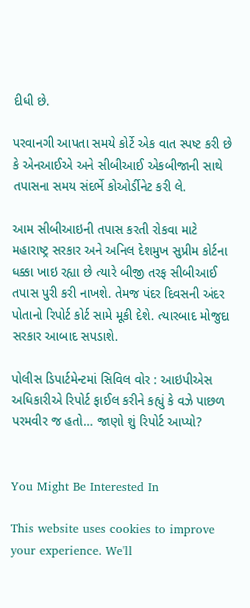દીધી છે.

પરવાનગી આપતા સમયે કોર્ટે એક વાત સ્પષ્ટ કરી છે કે એનઆઈએ અને સીબીઆઈ એકબીજાની સાથે તપાસના સમય સંદર્ભે કોઓર્ડીનેટ કરી લે.

આમ સીબીઆઇની તપાસ કરતી રોકવા માટે મહારાષ્ટ્ર સરકાર અને અનિલ દેશમુખ સુપ્રીમ કોર્ટના ધક્કા ખાઇ રહ્યા છે ત્યારે બીજી તરફ સીબીઆઈ તપાસ પુરી કરી નાખશે. તેમજ પંદર દિવસની અંદર પોતાનો રિપોર્ટ કોર્ટ સામે મૂકી દેશે. ત્યારબાદ મોજુદા સરકાર આબાદ સપડાશે.

પોલીસ ડિપાર્ટમેન્ટમાં સિવિલ વોર : આઇપીએસ અધિકારીએ રિપોર્ટ ફાઈલ કરીને કહ્યું કે વઝે પાછળ પરમવીર જ હતો… જાણો શું રિપોર્ટ આપ્યો?


You Might Be Interested In

This website uses cookies to improve your experience. We'll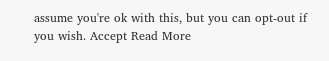assume you're ok with this, but you can opt-out if you wish. Accept Read More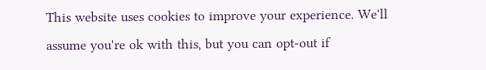This website uses cookies to improve your experience. We'll assume you're ok with this, but you can opt-out if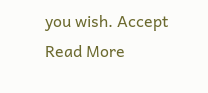you wish. Accept Read More